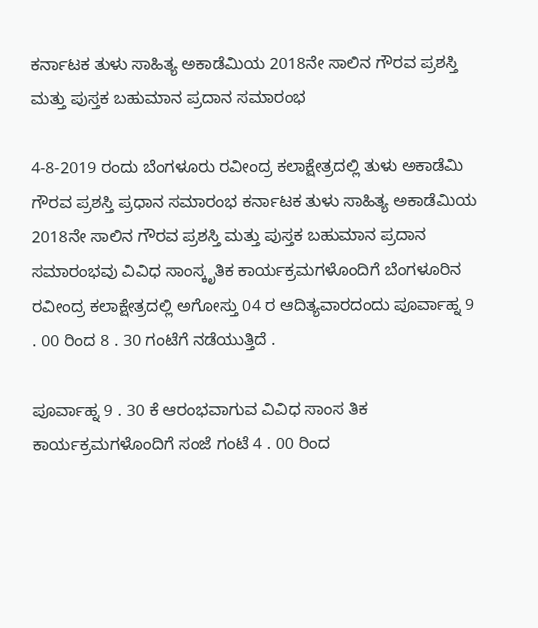ಕರ್ನಾಟಕ ತುಳು ಸಾಹಿತ್ಯ ಅಕಾಡೆಮಿಯ 2018ನೇ ಸಾಲಿನ ಗೌರವ ಪ್ರಶಸ್ತಿ ಮತ್ತು ಪುಸ್ತಕ ಬಹುಮಾನ ಪ್ರದಾನ ಸಮಾರಂಭ

4-8-2019 ರಂದು ಬೆಂಗಳೂರು ರವೀಂದ್ರ ಕಲಾಕ್ಷೇತ್ರದಲ್ಲಿ ತುಳು ಅಕಾಡೆಮಿ ಗೌರವ ಪ್ರಶಸ್ತಿ ಪ್ರಧಾನ ಸಮಾರಂಭ ಕರ್ನಾಟಕ ತುಳು ಸಾಹಿತ್ಯ ಅಕಾಡೆಮಿಯ 2018ನೇ ಸಾಲಿನ ಗೌರವ ಪ್ರಶಸ್ತಿ ಮತ್ತು ಪುಸ್ತಕ ಬಹುಮಾನ ಪ್ರದಾನ ಸಮಾರಂಭವು ವಿವಿಧ ಸಾಂಸ್ಕೃತಿಕ ಕಾರ್ಯಕ್ರಮಗಳೊಂದಿಗೆ ಬೆಂಗಳೂರಿನ ರವೀಂದ್ರ ಕಲಾಕ್ಷೇತ್ರದಲ್ಲಿ ಅಗೋಸ್ತು 04 ರ ಆದಿತ್ಯವಾರದಂದು ಪೂರ್ವಾಹ್ನ 9 . 00 ರಿಂದ 8 . 30 ಗಂಟೆಗೆ ನಡೆಯುತ್ತಿದೆ .

ಪೂರ್ವಾಹ್ನ 9 . 30 ಕೆ ಆರಂಭವಾಗುವ ವಿವಿಧ ಸಾಂಸ ತಿಕ ಕಾರ್ಯಕ್ರಮಗಳೊಂದಿಗೆ ಸಂಜೆ ಗಂಟೆ 4 . 00 ರಿಂದ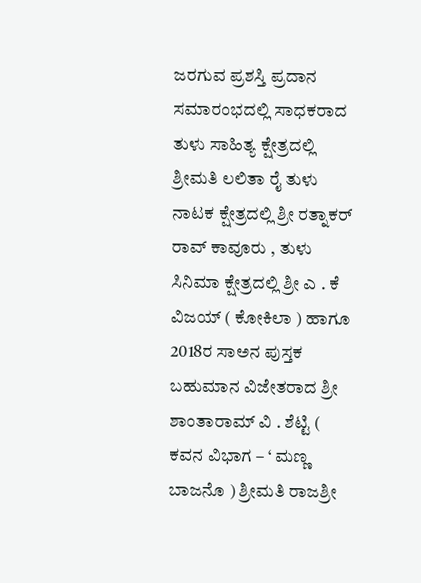ಜರಗುವ ಪ್ರಶಸ್ತಿ ಪ್ರದಾನ ಸಮಾರಂಭದಲ್ಲಿ ಸಾಧಕರಾದ ತುಳು ಸಾಹಿತ್ಯ ಕ್ಷೇತ್ರದಲ್ಲಿ ಶ್ರೀಮತಿ ಲಲಿತಾ ರೈ ತುಳು ನಾಟಕ ಕ್ಷೇತ್ರದಲ್ಲಿ ಶ್ರೀ ರತ್ನಾಕರ್ ರಾವ್ ಕಾವೂರು , ತುಳು ಸಿನಿಮಾ ಕ್ಷೇತ್ರದಲ್ಲಿ ಶ್ರೀ ಎ . ಕೆ ವಿಜಯ್ ( ಕೋಕಿಲಾ ) ಹಾಗೂ 2018ರ ಸಾಅನ ಪುಸ್ತಕ ಬಹುಮಾನ ವಿಜೇತರಾದ ಶ್ರೀ ಶಾಂತಾರಾಮ್ ವಿ . ಶೆಟ್ಟಿ ( ಕವನ ವಿಭಾಗ – ‘ ಮಣ್ಣ ಬಾಜನೊ ) ಶ್ರೀಮತಿ ರಾಜಶ್ರೀ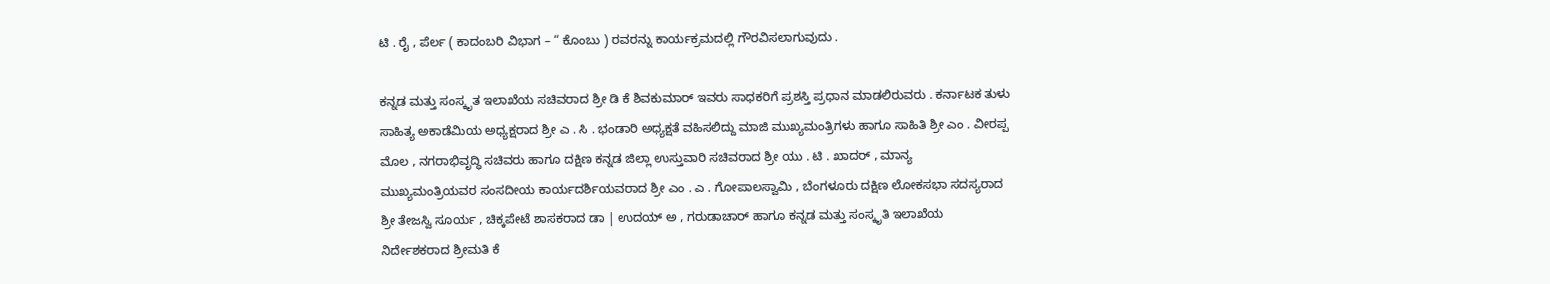ಟಿ . ರೈ , ಪೆರ್ಲ ( ಕಾದಂಬರಿ ವಿಭಾಗ – “ ಕೊಂಬು ) ರವರನ್ನು ಕಾರ್ಯಕ್ರಮದಲ್ಲಿ ಗೌರವಿಸಲಾಗುವುದು .

ಕನ್ನಡ ಮತ್ತು ಸಂಸ್ಕೃತ ಇಲಾಖೆಯ ಸಚಿವರಾದ ಶ್ರೀ ಡಿ ಕೆ ಶಿವಕುಮಾರ್ ಇವರು ಸಾಧಕರಿಗೆ ಪ್ರಶಸ್ತಿ ಪ್ರಧಾನ ಮಾಡಲಿರುವರು . ಕರ್ನಾಟಕ ತುಳು ಸಾಹಿತ್ಯ ಅಕಾಡೆಮಿಯ ಅಧ್ಯಕ್ಷರಾದ ಶ್ರೀ ಎ . ಸಿ . ಭಂಡಾರಿ ಅಧ್ಯಕ್ಷತೆ ವಹಿಸಲಿದ್ದು ಮಾಜಿ ಮುಖ್ಯಮಂತ್ರಿಗಳು ಹಾಗೂ ಸಾಹಿತಿ ಶ್ರೀ ಎಂ . ವೀರಪ್ಪ ಮೊಲ , ನಗರಾಭಿವೃದ್ಧಿ ಸಚಿವರು ಹಾಗೂ ದಕ್ಷಿಣ ಕನ್ನಡ ಜಿಲ್ಲಾ ಉಸ್ತುವಾರಿ ಸಚಿವರಾದ ಶ್ರೀ ಯು . ಟಿ . ಖಾದರ್ , ಮಾನ್ಯ ಮುಖ್ಯಮಂತ್ರಿಯವರ ಸಂಸದೀಯ ಕಾರ್ಯದರ್ಶಿಯವರಾದ ಶ್ರೀ ಎಂ . ಎ . ಗೋಪಾಲಸ್ವಾಮಿ , ಬೆಂಗಳೂರು ದಕ್ಷಿಣ ಲೋಕಸಭಾ ಸದಸ್ಯರಾದ ಶ್ರೀ ತೇಜಸ್ವಿ ಸೂರ್ಯ , ಚಿಕ್ಕಪೇಟೆ ಶಾಸಕರಾದ ಡಾ | ಉದಯ್ ಅ , ಗರುಡಾಚಾರ್ ಹಾಗೂ ಕನ್ನಡ ಮತ್ತು ಸಂಸ್ಕೃತಿ ಇಲಾಖೆಯ ನಿರ್ದೇಶಕರಾದ ಶ್ರೀಮತಿ ಕೆ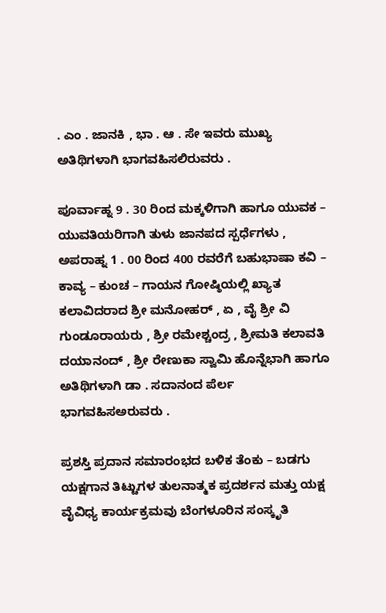. ಎಂ . ಜಾನಕಿ , ಭಾ . ಆ . ಸೇ ಇವರು ಮುಖ್ಯ ಅತಿಥಿಗಳಾಗಿ ಭಾಗವಹಿಸಲಿರುವರು .

ಪೂರ್ವಾಹ್ನ 9 . 30 ರಿಂದ ಮಕ್ಕಳಿಗಾಗಿ ಹಾಗೂ ಯುವಕ – ಯುವತಿಯರಿಗಾಗಿ ತುಳು ಜಾನಪದ ಸ್ಪರ್ಧೆಗಳು , ಅಪರಾಹ್ನ 1 . 00 ರಿಂದ 400 ರವರೆಗೆ ಬಹುಭಾಷಾ ಕವಿ – ಕಾವ್ಯ – ಕುಂಚ – ಗಾಯನ ಗೋಷ್ಠಿಯಲ್ಲಿ ಖ್ಯಾತ ಕಲಾವಿದರಾದ ಶ್ರೀ ಮನೋಹರ್ , ಏ , ವೈ ಶ್ರೀ ವಿ ಗುಂಡೂರಾಯರು , ಶ್ರೀ ರಮೇಶ್ಚಂದ್ರ , ಶ್ರೀಮತಿ ಕಲಾವತಿ ದಯಾನಂದ್ , ಶ್ರೀ ರೇಣುಕಾ ಸ್ವಾಮಿ ಹೊನ್ನೆಭಾಗಿ ಹಾಗೂ ಅತಿಥಿಗಳಾಗಿ ಡಾ . ಸದಾನಂದ ಪೆರ್ಲ ಭಾಗವಹಿಸಅರುವರು .

ಪ್ರಶಸ್ತಿ ಪ್ರದಾನ ಸಮಾರಂಭದ ಬಳಿಕ ತೆಂಕು – ಬಡಗು ಯಕ್ಷಗಾನ ತಿಟ್ಟುಗಳ ತುಲನಾತ್ಮಕ ಪ್ರದರ್ಶನ ಮತ್ತು ಯಕ್ಷ ವೈವಿಧ್ಯ ಕಾರ್ಯಕ್ರಮವು ಬೆಂಗಳೂರಿನ ಸಂಸ್ಕೃತಿ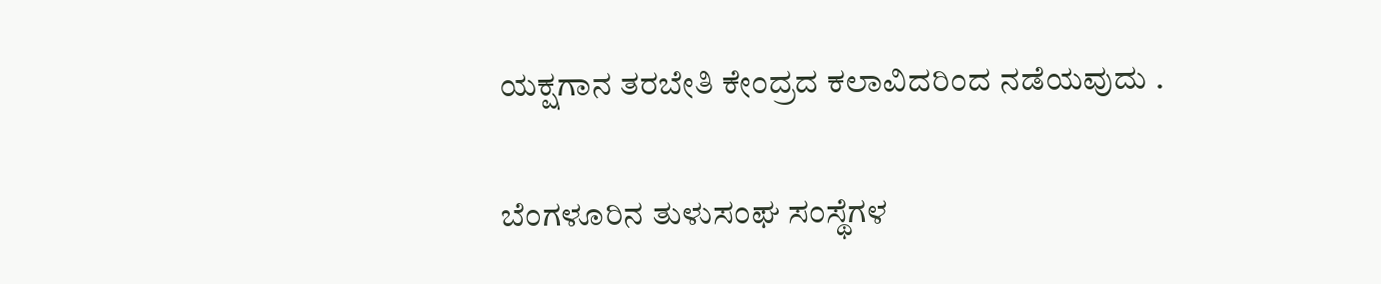ಯಕ್ಷಗಾನ ತರಬೇತಿ ಕೇಂದ್ರದ ಕಲಾವಿದರಿಂದ ನಡೆಯವುದು .

ಬೆಂಗಳೂರಿನ ತುಳುಸಂಘ ಸಂಸ್ಥೆಗಳ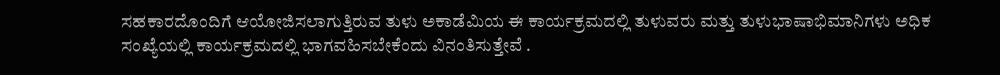ಸಹಕಾರದೊಂದಿಗೆ ಆಯೋಜಿಸಲಾಗುತ್ತಿರುವ ತುಳು ಅಕಾಡೆಮಿಯ ಈ ಕಾರ್ಯಕ್ರಮದಲ್ಲಿ ತುಳುವರು ಮತ್ತು ತುಳುಭಾಷಾಭಿಮಾನಿಗಳು ಅಧಿಕ ಸಂಖ್ಯೆಯಲ್ಲಿ ಕಾರ್ಯಕ್ರಮದಲ್ಲಿ ಭಾಗವಹಿಸಬೇಕೆಂದು ವಿನಂತಿಸುತ್ತೇವೆ .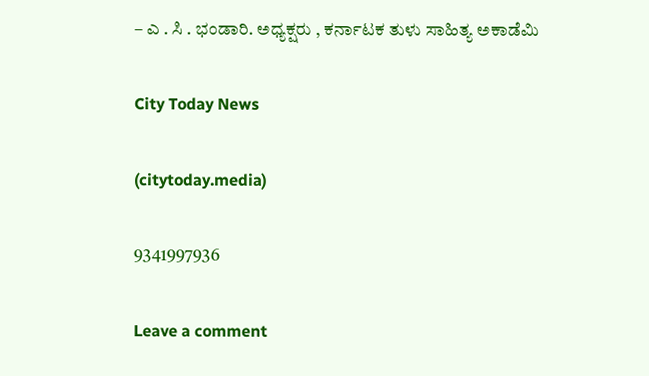– ಎ . ಸಿ . ಭಂಡಾರಿ. ಅಧ್ಯಕ್ಷರು , ಕರ್ನಾಟಕ ತುಳು ಸಾಹಿತ್ಯ ಅಕಾಡೆಮಿ

City Today News

(citytoday.media)

9341997936

Leave a comment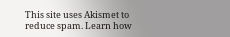This site uses Akismet to reduce spam. Learn how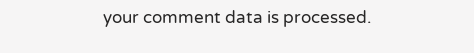your comment data is processed.